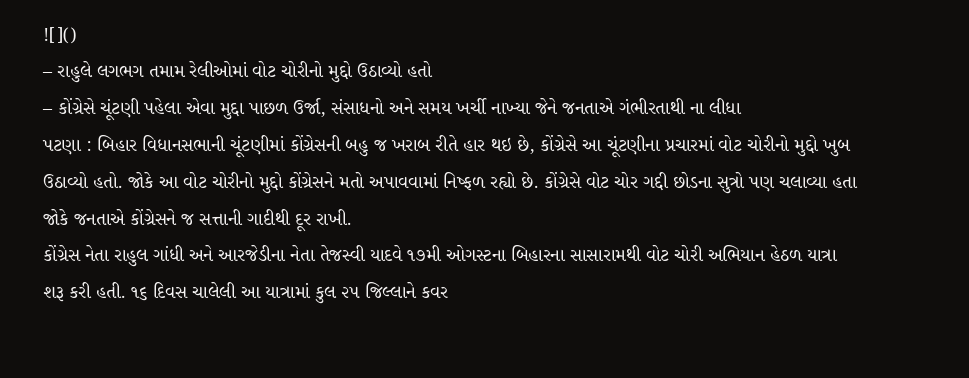![]()
– રાહુલે લગભગ તમામ રેલીઓમાં વોટ ચોરીનો મુદ્દો ઉઠાવ્યો હતો
– કોંગ્રેસે ચૂંટણી પહેલા એવા મુદ્દા પાછળ ઉર્જા, સંસાધનો અને સમય ખર્ચી નાખ્યા જેને જનતાએ ગંભીરતાથી ના લીધા
પટણા : બિહાર વિધાનસભાની ચૂંટણીમાં કોંગ્રેસની બહુ જ ખરાબ રીતે હાર થઇ છે, કોંગ્રેસે આ ચૂંટણીના પ્રચારમાં વોટ ચોરીનો મુદ્દો ખુબ ઉઠાવ્યો હતો. જોકે આ વોટ ચોરીનો મુદ્દો કોંગ્રેસને મતો અપાવવામાં નિષ્ફળ રહ્યો છે. કોંગ્રેસે વોટ ચોર ગદ્દી છોડના સુત્રો પણ ચલાવ્યા હતા જોકે જનતાએ કોંગ્રેસને જ સત્તાની ગાદીથી દૂર રાખી.
કોંગ્રેસ નેતા રાહુલ ગાંધી અને આરજેડીના નેતા તેજસ્વી યાદવે ૧૭મી ઓગસ્ટના બિહારના સાસારામથી વોટ ચોરી અભિયાન હેઠળ યાત્રા શરૂ કરી હતી. ૧૬ દિવસ ચાલેલી આ યાત્રામાં કુલ ૨૫ જિલ્લાને કવર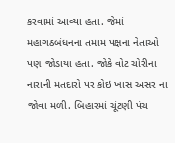કરવામાં આવ્યા હતા. જેમાં મહાગઠબંધનના તમામ પક્ષના નેતાઓ પણ જોડાયા હતા. જોકે વોટ ચોરીના નારાની મતદારો પર કોઇ ખાસ અસર ના જોવા મળી. બિહારમાં ચૂંટણી પંચ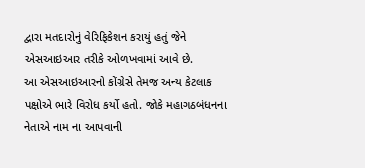દ્વારા મતદારોનું વેરિફિકેશન કરાયું હતું જેને એસઆઇઆર તરીકે ઓળખવામાં આવે છે.
આ એસઆઇઆરનો કોંગ્રેસે તેમજ અન્ય કેટલાક પક્ષોએ ભારે વિરોધ કર્યો હતો. જોકે મહાગઠબંધનના નેતાએ નામ ના આપવાની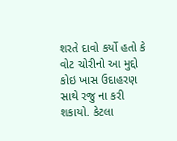શરતે દાવો કર્યો હતો કે વોટ ચોરીનો આ મુદ્દો કોઇ ખાસ ઉદાહરણ સાથે રજુ ના કરી શકાયો. કેટલા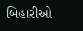બિહારીઓ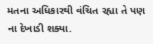મતના અધિકારથી વંચિત રહ્યા તે પણ ના દેખાડી શક્યા.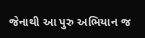જેનાથી આ પુરુ અભિયાન જ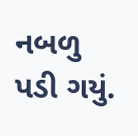નબળુ પડી ગયું.